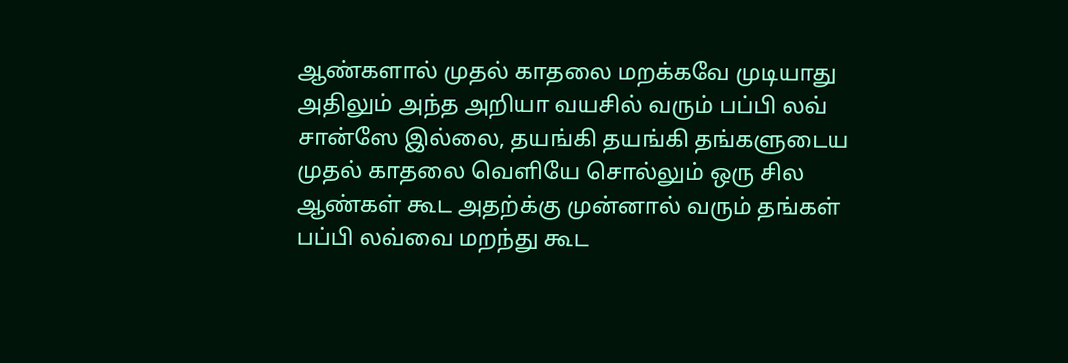ஆண்களால் முதல் காதலை மறக்கவே முடியாது அதிலும் அந்த அறியா வயசில் வரும் பப்பி லவ் சான்ஸே இல்லை, தயங்கி தயங்கி தங்களுடைய முதல் காதலை வெளியே சொல்லும் ஒரு சில ஆண்கள் கூட அதற்க்கு முன்னால் வரும் தங்கள் பப்பி லவ்வை மறந்து கூட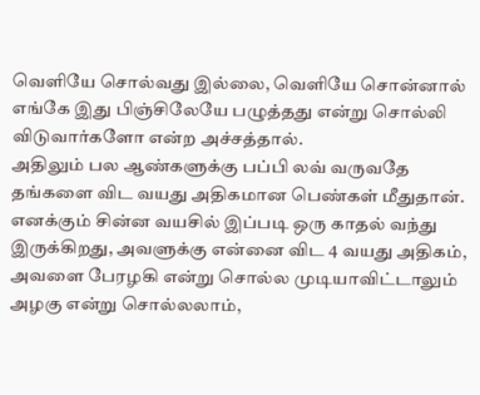வெளியே சொல்வது இல்லை, வெளியே சொன்னால் எங்கே இது பிஞ்சிலேயே பழுத்தது என்று சொல்லி விடுவார்களோ என்ற அச்சத்தால்.
அதிலும் பல ஆண்களுக்கு பப்பி லவ் வருவதே தங்களை விட வயது அதிகமான பெண்கள் மீதுதான்.
எனக்கும் சின்ன வயசில் இப்படி ஒரு காதல் வந்து இருக்கிறது, அவளுக்கு என்னை விட 4 வயது அதிகம், அவளை பேரழகி என்று சொல்ல முடியாவிட்டாலும் அழகு என்று சொல்லலாம்,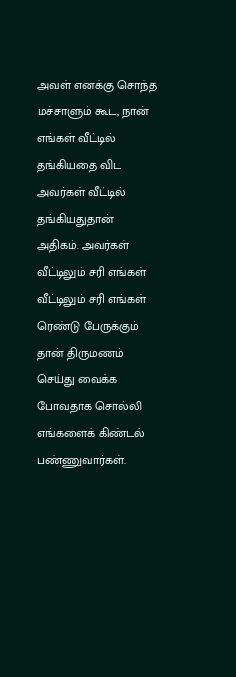அவள் எனக்கு சொந்த மச்சாளும் கூட, நான் எங்கள் வீட்டில் தங்கியதை விட அவர்கள் வீட்டில் தங்கியதுதான் அதிகம். அவர்கள் வீட்டிலும் சரி எங்கள் வீட்டிலும் சரி எங்கள் ரெண்டு பேருக்கும் தான் திருமணம் செய்து வைக்க போவதாக சொல்லி எங்களைக் கிண்டல் பண்ணுவார்கள்.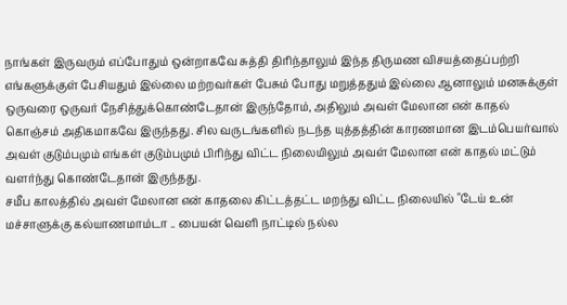நாங்கள் இருவரும் எப்போதும் ஒன்றாகவே சுத்தி திரிந்தாலும் இந்த திருமண விசயத்தைப்பற்றி எங்களுக்குள் பேசியதும் இல்லை மற்றவர்கள் பேசும் போது மறுத்ததும் இல்லை ஆனாலும் மனசுக்குள் ஒருவரை ஒருவர் நேசித்துக்கொண்டேதான் இருந்தோம், அதிலும் அவள் மேலான என் காதல் கொஞ்சம் அதிகமாகவே இருந்தது. சில வருடங்களில் நடந்த யுத்தத்தின் காரணமான இடம்பெயர்வால் அவள் குடும்பமும் எங்கள் குடும்பமும் பிரிந்து விட்ட நிலையிலும் அவள் மேலான என் காதல் மட்டும் வளர்ந்து கொண்டேதான் இருந்தது.
சமீப காலத்தில் அவள் மேலான என் காதலை கிட்டத்தட்ட மறந்து விட்ட நிலையில் "டேய் உன் மச்சாளுக்கு கல்யாணமாம்டா .. பையன் வெளி நாட்டில் நல்ல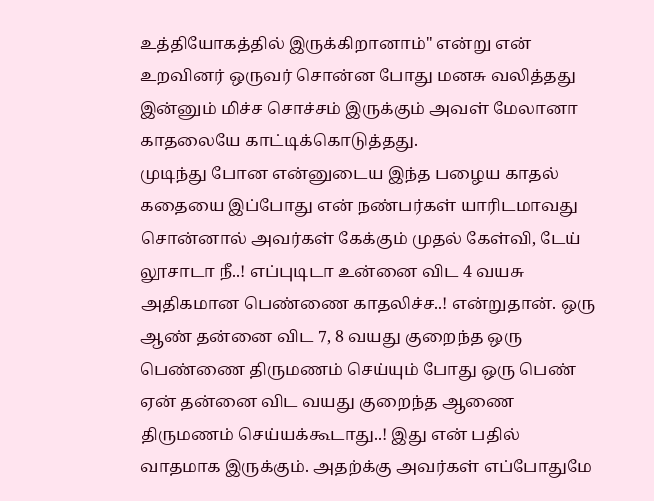உத்தியோகத்தில் இருக்கிறானாம்" என்று என் உறவினர் ஒருவர் சொன்ன போது மனசு வலித்தது இன்னும் மிச்ச சொச்சம் இருக்கும் அவள் மேலானா காதலையே காட்டிக்கொடுத்தது.
முடிந்து போன என்னுடைய இந்த பழைய காதல் கதையை இப்போது என் நண்பர்கள் யாரிடமாவது சொன்னால் அவர்கள் கேக்கும் முதல் கேள்வி, டேய் லூசாடா நீ..! எப்புடிடா உன்னை விட 4 வயசு அதிகமான பெண்ணை காதலிச்ச..! என்றுதான். ஒரு ஆண் தன்னை விட 7, 8 வயது குறைந்த ஒரு பெண்ணை திருமணம் செய்யும் போது ஒரு பெண் ஏன் தன்னை விட வயது குறைந்த ஆணை திருமணம் செய்யக்கூடாது..! இது என் பதில் வாதமாக இருக்கும். அதற்க்கு அவர்கள் எப்போதுமே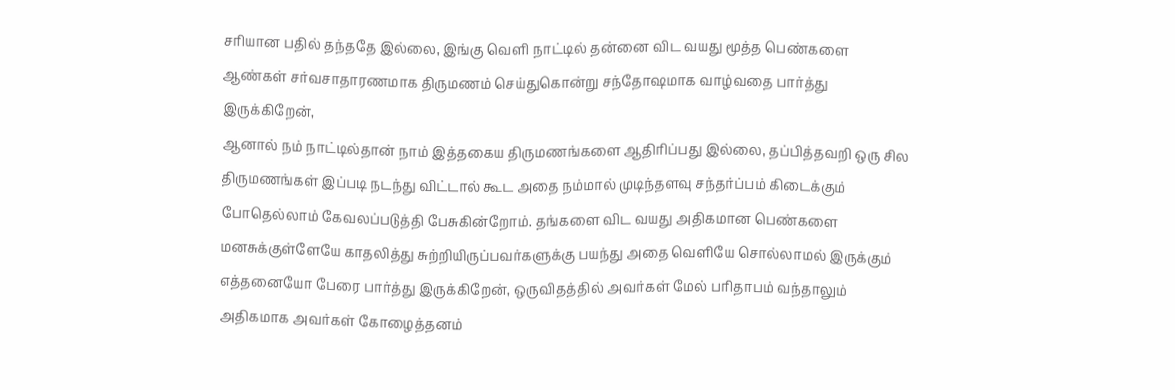சரியான பதில் தந்ததே இல்லை, இங்கு வெளி நாட்டில் தன்னை விட வயது மூத்த பெண்களை ஆண்கள் சர்வசாதாரணமாக திருமணம் செய்துகொன்று சந்தோஷமாக வாழ்வதை பார்த்து இருக்கிறேன்,
ஆனால் நம் நாட்டில்தான் நாம் இத்தகைய திருமணங்களை ஆதிரிப்பது இல்லை, தப்பித்தவறி ஒரு சில திருமணங்கள் இப்படி நடந்து விட்டால் கூட அதை நம்மால் முடிந்தளவு சந்தர்ப்பம் கிடைக்கும் போதெல்லாம் கேவலப்படுத்தி பேசுகின்றோம். தங்களை விட வயது அதிகமான பெண்களை மனசுக்குள்ளேயே காதலித்து சுற்றியிருப்பவர்களுக்கு பயந்து அதை வெளியே சொல்லாமல் இருக்கும் எத்தனையோ பேரை பார்த்து இருக்கிறேன், ஒருவிதத்தில் அவர்கள் மேல் பரிதாபம் வந்தாலும் அதிகமாக அவர்கள் கோழைத்தனம்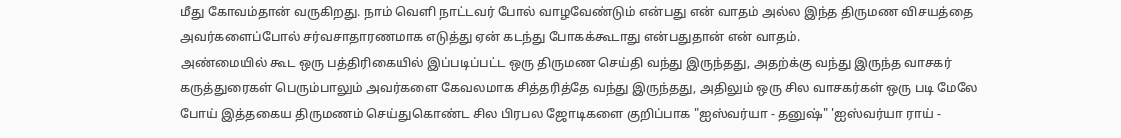மீது கோவம்தான் வருகிறது. நாம் வெளி நாட்டவர் போல் வாழவேண்டும் என்பது என் வாதம் அல்ல இந்த திருமண விசயத்தை அவர்களைப்போல் சர்வசாதாரணமாக எடுத்து ஏன் கடந்து போகக்கூடாது என்பதுதான் என் வாதம்.
அண்மையில் கூட ஒரு பத்திரிகையில் இப்படிப்பட்ட ஒரு திருமண செய்தி வந்து இருந்தது, அதற்க்கு வந்து இருந்த வாசகர் கருத்துரைகள் பெரும்பாலும் அவர்களை கேவலமாக சித்தரித்தே வந்து இருந்தது, அதிலும் ஒரு சில வாசகர்கள் ஒரு படி மேலே போய் இத்தகைய திருமணம் செய்துகொண்ட சில பிரபல ஜோடிகளை குறிப்பாக "ஐஸ்வர்யா - தனுஷ்" 'ஐஸ்வர்யா ராய் -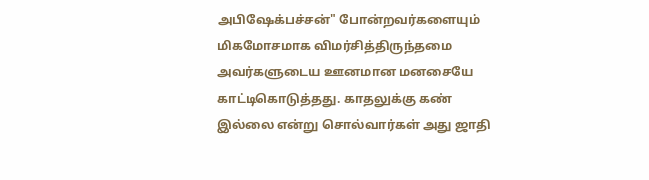அபிஷேக்பச்சன்" போன்றவர்களையும் மிகமோசமாக விமர்சித்திருந்தமை அவர்களுடைய ஊனமான மனசையே காட்டிகொடுத்தது. காதலுக்கு கண் இல்லை என்று சொல்வார்கள் அது ஜாதி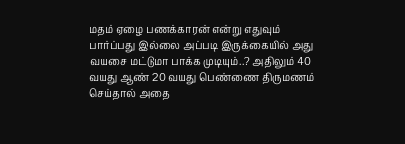மதம் ஏழை பணக்காரன் என்று எதுவும் பார்ப்பது இல்லை அப்படி இருக்கையில் அது வயசை மட்டுமா பாக்க முடியும்..? அதிலும் 40 வயது ஆண் 20 வயது பெண்ணை திருமணம் செய்தால் அதை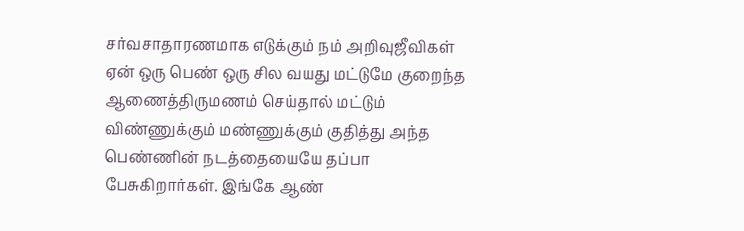சர்வசாதாரணமாக எடுக்கும் நம் அறிவுஜீவிகள் ஏன் ஒரு பெண் ஒரு சில வயது மட்டுமே குறைந்த ஆணைத்திருமணம் செய்தால் மட்டும் விண்ணுக்கும் மண்ணுக்கும் குதித்து அந்த பெண்ணின் நடத்தையையே தப்பா பேசுகிறார்கள். இங்கே ஆண்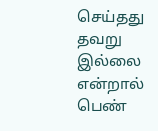செய்தது தவறு இல்லை என்றால் பெண்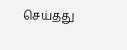செய்தது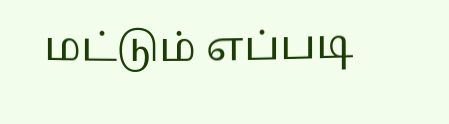மட்டும் எப்படி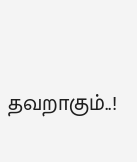தவறாகும்..!